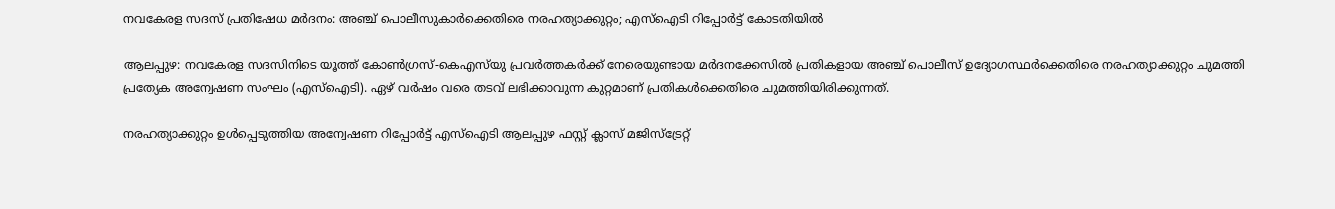നവകേരള സദസ് പ്രതിഷേധ മർദനം: അഞ്ച് പൊലീസുകാർക്കെതിരെ നരഹത്യാക്കുറ്റം; എസ്‌ഐടി റിപ്പോർട്ട് കോടതിയിൽ

ആലപ്പുഴ: നവകേരള സദസിനിടെ യൂത്ത് കോൺഗ്രസ്-കെഎസ്‌യു പ്രവർത്തകർക്ക് നേരെയുണ്ടായ മർദനക്കേസിൽ പ്രതികളായ അഞ്ച് പൊലീസ് ഉദ്യോഗസ്ഥർക്കെതിരെ നരഹത്യാക്കുറ്റം ചുമത്തി പ്രത്യേക അന്വേഷണ സംഘം (എസ്‌ഐടി). ഏഴ് വർഷം വരെ തടവ് ലഭിക്കാവുന്ന കുറ്റമാണ് പ്രതികൾക്കെതിരെ ചുമത്തിയിരിക്കുന്നത്.

നരഹത്യാക്കുറ്റം ഉൾപ്പെടുത്തിയ അന്വേഷണ റിപ്പോർട്ട് എസ്‌ഐടി ആലപ്പുഴ ഫസ്റ്റ് ക്ലാസ് മജിസ്ട്രേറ്റ്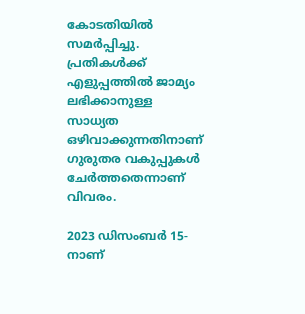കോടതിയിൽ സമർപ്പിച്ചു. പ്രതികൾക്ക് എളുപ്പത്തിൽ ജാമ്യം ലഭിക്കാനുള്ള സാധ്യത ഒഴിവാക്കുന്നതിനാണ് ഗുരുതര വകുപ്പുകൾ ചേർത്തതെന്നാണ് വിവരം.

2023 ഡിസംബർ 15-നാണ്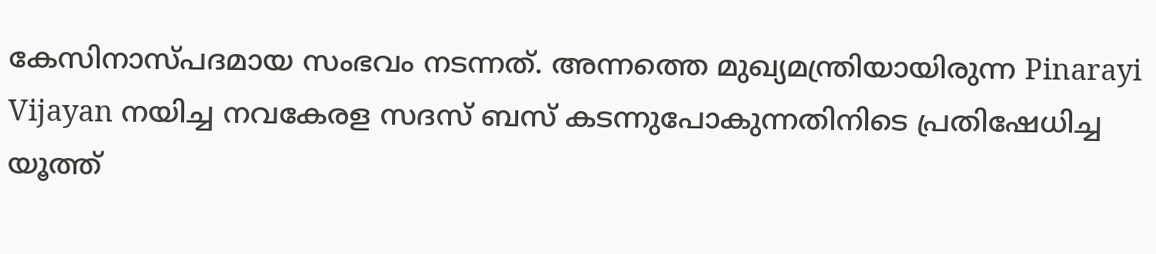കേസിനാസ്പദമായ സംഭവം നടന്നത്. അന്നത്തെ മുഖ്യമന്ത്രിയായിരുന്ന Pinarayi Vijayan നയിച്ച നവകേരള സദസ് ബസ് കടന്നുപോകുന്നതിനിടെ പ്രതിഷേധിച്ച യൂത്ത്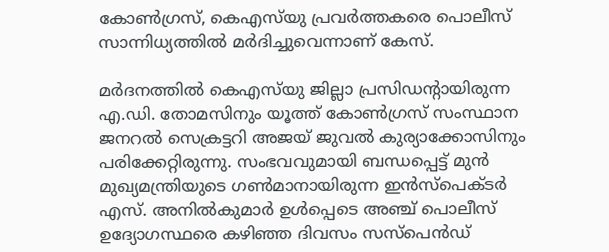കോൺഗ്രസ്, കെഎസ്‌യു പ്രവർത്തകരെ പൊലീസ് സാന്നിധ്യത്തിൽ മർദിച്ചുവെന്നാണ് കേസ്.

മർദനത്തിൽ കെഎസ്‌യു ജില്ലാ പ്രസിഡന്റായിരുന്ന എ.ഡി. തോമസിനും യൂത്ത് കോൺഗ്രസ് സംസ്ഥാന ജനറൽ സെക്രട്ടറി അജയ് ജുവൽ കുര്യാക്കോസിനും പരിക്കേറ്റിരുന്നു. സംഭവവുമായി ബന്ധപ്പെട്ട് മുൻ മുഖ്യമന്ത്രിയുടെ ഗൺമാനായിരുന്ന ഇൻസ്പെക്ടർ എസ്. അനിൽകുമാർ ഉൾപ്പെടെ അഞ്ച് പൊലീസ് ഉദ്യോഗസ്ഥരെ കഴിഞ്ഞ ദിവസം സസ്പെൻഡ്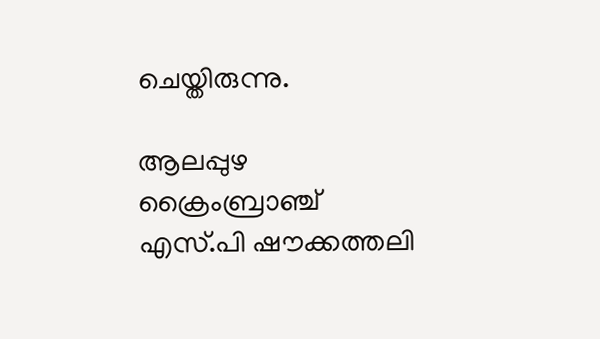ചെയ്തിരുന്നു.

ആലപ്പുഴ ക്രൈംബ്രാഞ്ച് എസ്.പി ഷൗക്കത്തലി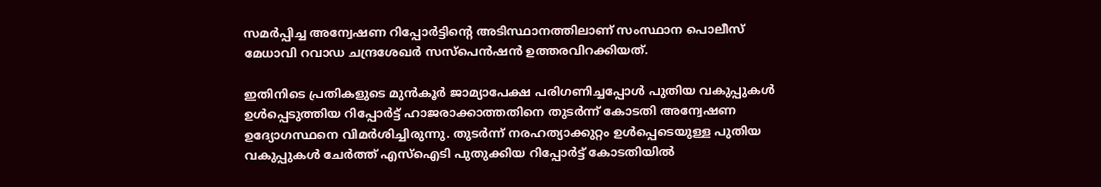സമർപ്പിച്ച അന്വേഷണ റിപ്പോർട്ടിന്റെ അടിസ്ഥാനത്തിലാണ് സംസ്ഥാന പൊലീസ് മേധാവി റവാഡ ചന്ദ്രശേഖർ സസ്പെൻഷൻ ഉത്തരവിറക്കിയത്.

ഇതിനിടെ പ്രതികളുടെ മുൻകൂർ ജാമ്യാപേക്ഷ പരിഗണിച്ചപ്പോൾ പുതിയ വകുപ്പുകൾ ഉൾപ്പെടുത്തിയ റിപ്പോർട്ട് ഹാജരാക്കാത്തതിനെ തുടർന്ന് കോടതി അന്വേഷണ ഉദ്യോഗസ്ഥനെ വിമർശിച്ചിരുന്നു. തുടർന്ന് നരഹത്യാക്കുറ്റം ഉൾപ്പെടെയുള്ള പുതിയ വകുപ്പുകൾ ചേർത്ത് എസ്‌ഐടി പുതുക്കിയ റിപ്പോർട്ട് കോടതിയിൽ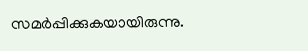സമർപ്പിക്കുകയായിരുന്നു.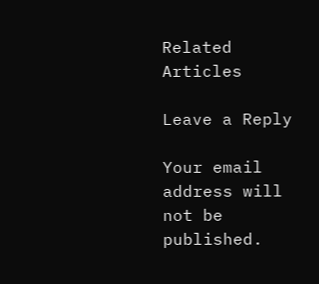Related Articles

Leave a Reply

Your email address will not be published.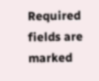Required fields are marked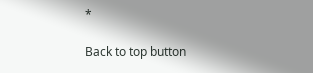*

Back to top button